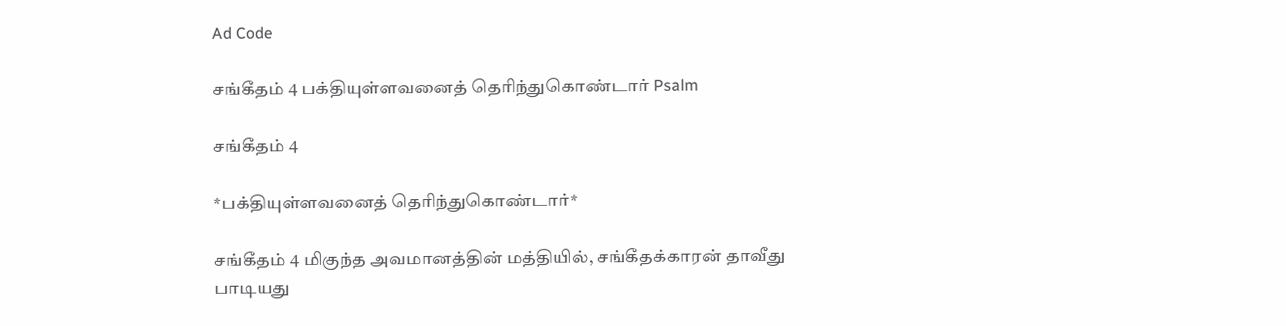Ad Code

சங்கீதம் 4 பக்தியுள்ளவனைத் தெரிந்துகொண்டார் Psalm

சங்கீதம் 4

*பக்தியுள்ளவனைத் தெரிந்துகொண்டார்*

சங்கீதம் 4 மிகுந்த அவமானத்தின் மத்தியில், சங்கீதக்காரன் தாவீது பாடியது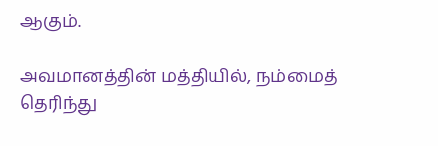ஆகும்.

அவமானத்தின் மத்தியில், நம்மைத் தெரிந்து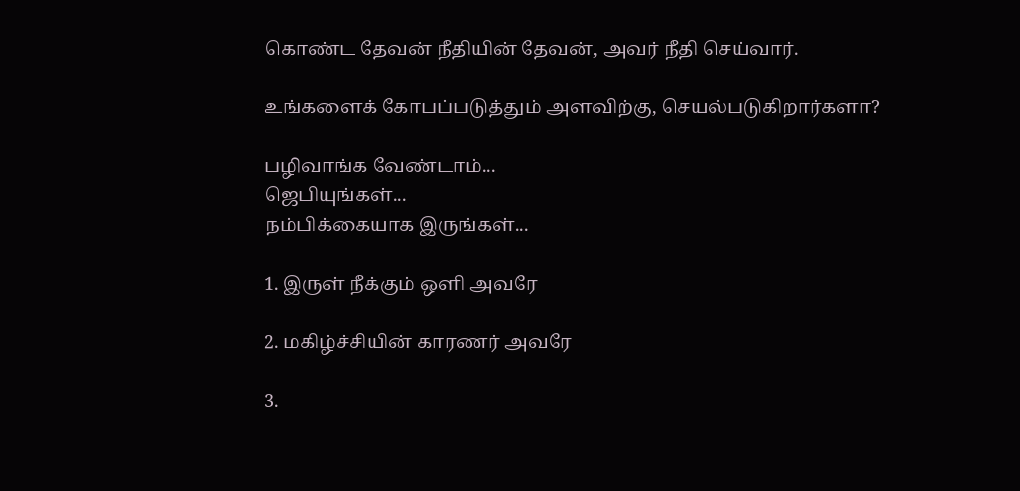கொண்ட தேவன் நீதியின் தேவன், அவர் நீதி செய்வார்.

உங்களைக் கோபப்படுத்தும் அளவிற்கு, செயல்படுகிறார்களா?

பழிவாங்க வேண்டாம்...
ஜெபியுங்கள்...
நம்பிக்கையாக இருங்கள்...

1. இருள் நீக்கும் ஒளி அவரே

2. மகிழ்ச்சியின் காரணர் அவரே

3.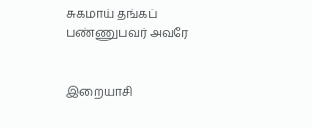சுகமாய் தங்கப் பண்ணுபவர் அவரே


இறையாசி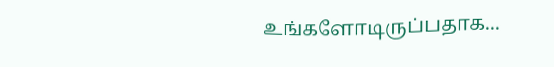உங்களோடிருப்பதாக...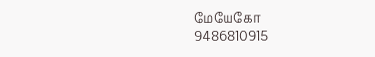மேயேகோ
9486810915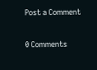Post a Comment

0 Comments